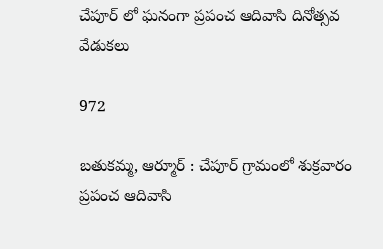చేపూర్ లో ఘనంగా ప్రపంచ ఆదివాసి దినోత్సవ వేడుకలు

972

బతుకమ్మ, ఆర్మూర్ : చేపూర్ గ్రామంలో శుక్రవారం ప్రపంచ ఆదివాసి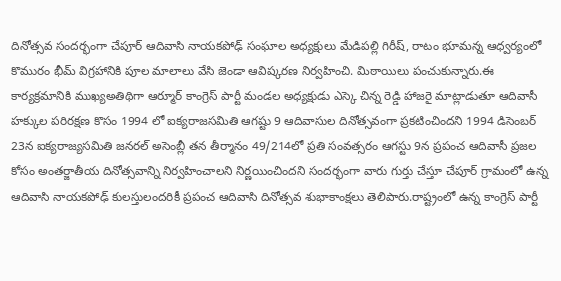దినోత్సవ సందర్భంగా చేపూర్ ఆదివాసి నాయకపోఢ్ సంఘాల అధ్యక్షులు మేడిపల్లి గిరీష్, రాటం భూమన్న ఆధ్వర్యంలో కొమురం భీమ్ విగ్రహానికి పూల మాలాలు వేసి జెండా ఆవిష్కరణ నిర్వహించి. మిఠాయిలు పంచుకున్నారు.ఈ కార్యక్రమానికి ముఖ్యఅతిథిగా ఆర్మూర్ కాంగ్రెస్ పార్టీ మండల అధ్యక్షుడు ఎస్కె చిన్న రెడ్డి హాజరై మాట్లాడుతూ ఆదివాసీ హక్కుల పరిరక్షణ కొసం 1994 లో ఐక్యరాజసమితి ఆగష్టు 9 ఆదివాసుల దినోత్సవంగా ప్రకటించిందని 1994 డిసెంబర్ 23న ఐక్యరాజ్యసమితి జనరల్ అసెంబ్లీ తన తీర్మానం 49/214లో ప్రతి సంవత్సరం ఆగస్టు 9న ప్రపంచ ఆదివాసీ ప్రజల కోసం అంతర్జాతీయ దినోత్సవాన్ని నిర్వహించాలని నిర్ణయించిందని సందర్భంగా వారు గుర్తు చేస్తూ చేపూర్ గ్రామంలో ఉన్న ఆదివాసి నాయకపోఢ్ కులస్తులందరికీ ప్రపంచ ఆదివాసి దినోత్సవ శుభాకాంక్షలు తెలిపారు.రాష్ట్రంలో ఉన్న కాంగ్రెస్ పార్టీ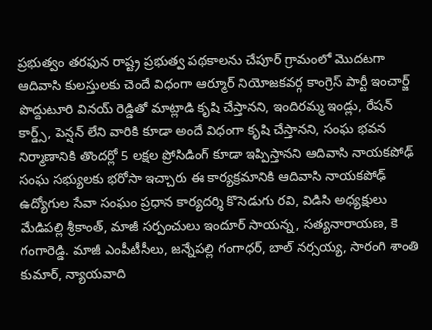ప్రభుత్వం తరఫున రాష్ట్ర ప్రభుత్వ పథకాలను చేపూర్ గ్రామంలో మొదటగా ఆదివాసి కులస్తులకు చెందే విధంగా ఆర్మూర్ నియోజకవర్గ కాంగ్రెస్ పార్టీ ఇంచార్జ్ పొద్దుటూరి వినయ్ రెడ్డితో మాట్లాడి కృషి చేస్తానని, ఇందిరమ్మ ఇండ్లు, రేషన్ కార్డ్స్, పెన్షన్ లేని వారికి కూడా అందే విధంగా కృషి చేస్తానని, సంఘ భవన నిర్మాణానికి తొందర్లో 5 లక్షల ప్రోసిడింగ్ కూడా ఇప్పిస్తానని ఆదివాసి నాయకపోఢ్ సంఘ సభ్యులకు భరోసా ఇచ్చారు ఈ కార్యక్రమానికి ఆదివాసి నాయకపోఢ్ ఉద్యోగుల సేవా సంఘం ప్రధాన కార్యదర్శి కొసెడుగు రవి, విడిసి అధ్యక్షులు మేడిపల్లి శ్రీకాంత్, మాజీ సర్పంచులు ఇందూర్ సాయన్న, సత్యనారాయణ, కె గంగారెడ్డి. మాజీ ఎంపీటీసీలు, జన్నేపల్లి గంగాధర్, బాల్ నర్సయ్య, సారంగి శాంతి కుమార్, న్యాయవాది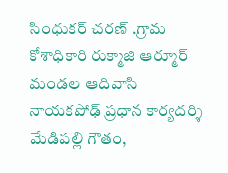సింధుకర్ చరణ్ .గ్రామ కోశాధికారి రుక్మాజి ఆర్మూర్ మండల ఆదివాసి నాయకపోఢ్ ప్రధాన కార్యదర్శి మేడిపల్లి గౌతం,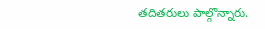తదితరులు పాల్గొన్నారు.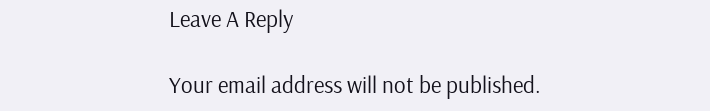Leave A Reply

Your email address will not be published.